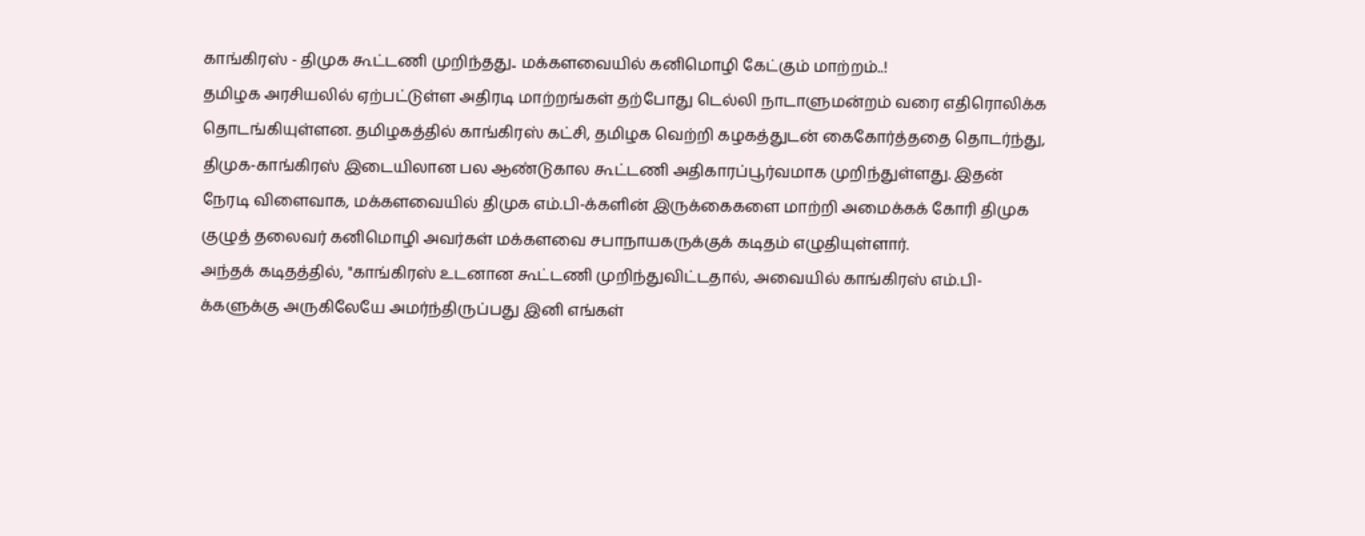காங்கிரஸ் - திமுக கூட்டணி முறிந்தது.. மக்களவையில் கனிமொழி கேட்கும் மாற்றம்..!
தமிழக அரசியலில் ஏற்பட்டுள்ள அதிரடி மாற்றங்கள் தற்போது டெல்லி நாடாளுமன்றம் வரை எதிரொலிக்க தொடங்கியுள்ளன. தமிழகத்தில் காங்கிரஸ் கட்சி, தமிழக வெற்றி கழகத்துடன் கைகோர்த்ததை தொடர்ந்து, திமுக-காங்கிரஸ் இடையிலான பல ஆண்டுகால கூட்டணி அதிகாரப்பூர்வமாக முறிந்துள்ளது. இதன் நேரடி விளைவாக, மக்களவையில் திமுக எம்.பி-க்களின் இருக்கைகளை மாற்றி அமைக்கக் கோரி திமுக குழுத் தலைவர் கனிமொழி அவர்கள் மக்களவை சபாநாயகருக்குக் கடிதம் எழுதியுள்ளார்.
அந்தக் கடிதத்தில், "காங்கிரஸ் உடனான கூட்டணி முறிந்துவிட்டதால், அவையில் காங்கிரஸ் எம்.பி-க்களுக்கு அருகிலேயே அமர்ந்திருப்பது இனி எங்கள்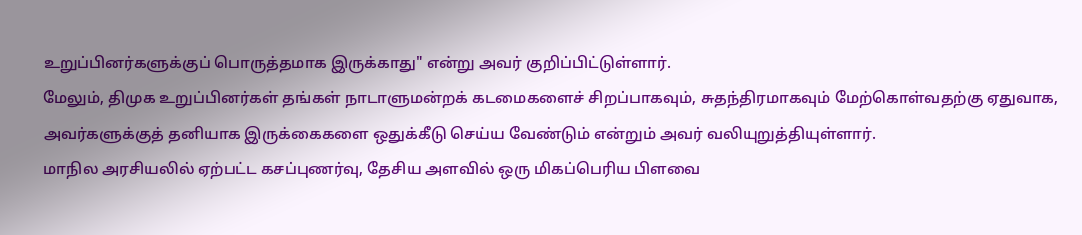உறுப்பினர்களுக்குப் பொருத்தமாக இருக்காது" என்று அவர் குறிப்பிட்டுள்ளார்.
மேலும், திமுக உறுப்பினர்கள் தங்கள் நாடாளுமன்றக் கடமைகளைச் சிறப்பாகவும், சுதந்திரமாகவும் மேற்கொள்வதற்கு ஏதுவாக, அவர்களுக்குத் தனியாக இருக்கைகளை ஒதுக்கீடு செய்ய வேண்டும் என்றும் அவர் வலியுறுத்தியுள்ளார்.
மாநில அரசியலில் ஏற்பட்ட கசப்புணர்வு, தேசிய அளவில் ஒரு மிகப்பெரிய பிளவை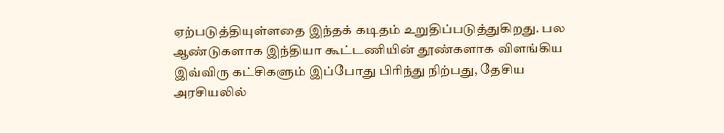ஏற்படுத்தியுள்ளதை இந்தக் கடிதம் உறுதிப்படுத்துகிறது. பல ஆண்டுகளாக இந்தியா கூட்டணியின் தூண்களாக விளங்கிய இவ்விரு கட்சிகளும் இப்போது பிரிந்து நிற்பது, தேசிய அரசியலில்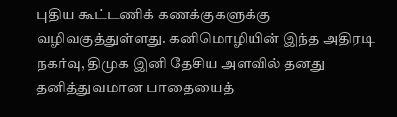புதிய கூட்டணிக் கணக்குகளுக்கு வழிவகுத்துள்ளது. கனிமொழியின் இந்த அதிரடி நகர்வு, திமுக இனி தேசிய அளவில் தனது தனித்துவமான பாதையைத்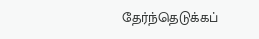தேர்ந்தெடுக்கப்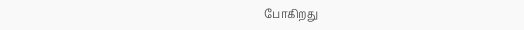போகிறது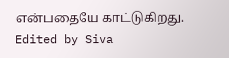என்பதையே காட்டுகிறது.
Edited by Siva